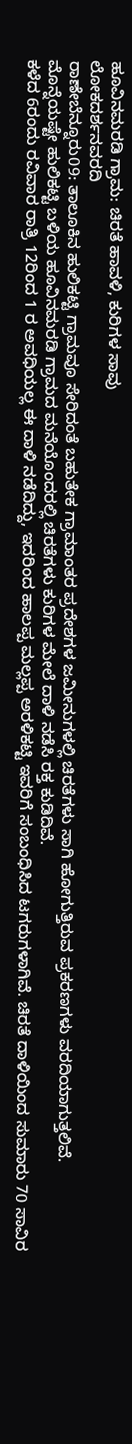ಹೂವಿನಮರಡಿ ಗ್ರಾಮ: ಚಿರತೆ ಹಾವಳಿ, ಕುರಿಗಳ ಸಾವು
ಲೋಕದರ್ಶನವರದಿ
ರಾಣೇಬೆನ್ನೂರು09: ತಾಲೂಕಿನ ಹುಲಿಕಟ್ಟಿ ಗ್ರಾಮವೂ ಸೇರಿದಂತೆ ಬಹುತೇಕ ಗ್ರಾಮಾಂತರ ಪ್ರದೇಶಗಳ ಜಮೀನುಗಳಲ್ಲಿ ಚಿರತೆಗಳು ಸಾಗಿ ಹೋಗುತ್ತಿರುವ ಪ್ರಕರಣಗಳು ವರದಿಯಾಗುತ್ತಲಿವೆ.
ಮೊನ್ನೆಯಷ್ಟೇ ಹುಲಿಕಟ್ಟಿ ಬಳಿಯ ಹೂವಿನಮರಡಿ ಗ್ರಾಮದ ಮನೆಯೊಂದರಲ್ಲಿ ಚಿರತೆಗಳು ಕುರಿಗಳ ಮೇಲೆ ದಾಳಿ ನಡೆಸಿ ರಕ್ತ ಕುಡಿದಿವೆ.
ಕಳೆದ 6ರಂದು ರವಿವಾರ ರಾತ್ರಿ 12ರಿಂದ 1 ರ ಅವಧಿಯಲ್ಲ ಈ ದಾಳಿ ನಡೆದಿದ್ದು, ಇದರಿಂದ ಹಾಲಪ್ಪ ಮಲ್ಲಪ್ಪ ಅರಳಿಕಟ್ಟಿ ಇವರಿಗೆ ಸಂಬಂಧಿಸಿದ ಟಗರುಗಳಾಗಿವೆ. ಚಿರತೆ ದಾಳಿಯಿಂದ ಸುಮಾರು 70 ಸಾವಿರ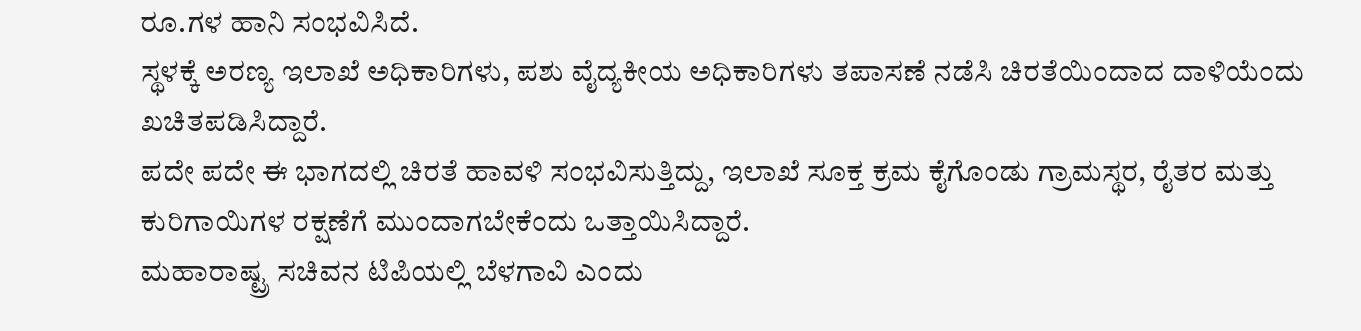ರೂ.ಗಳ ಹಾನಿ ಸಂಭವಿಸಿದೆ.
ಸ್ಥಳಕ್ಕೆ ಅರಣ್ಯ ಇಲಾಖೆ ಅಧಿಕಾರಿಗಳು, ಪಶು ವೈದ್ಯಕೀಯ ಅಧಿಕಾರಿಗಳು ತಪಾಸಣೆ ನಡೆಸಿ ಚಿರತೆಯಿಂದಾದ ದಾಳಿಯೆಂದು ಖಚಿತಪಡಿಸಿದ್ದಾರೆ.
ಪದೇ ಪದೇ ಈ ಭಾಗದಲ್ಲಿ ಚಿರತೆ ಹಾವಳಿ ಸಂಭವಿಸುತ್ತಿದ್ದು, ಇಲಾಖೆ ಸೂಕ್ತ ಕ್ರಮ ಕೈಗೊಂಡು ಗ್ರಾಮಸ್ಥರ, ರೈತರ ಮತ್ತು ಕುರಿಗಾಯಿಗಳ ರಕ್ಷಣೆಗೆ ಮುಂದಾಗಬೇಕೆಂದು ಒತ್ತಾಯಿಸಿದ್ದಾರೆ.
ಮಹಾರಾಷ್ಟ್ರ ಸಚಿವನ ಟಿಪಿಯಲ್ಲಿ ಬೆಳಗಾವಿ ಎಂದು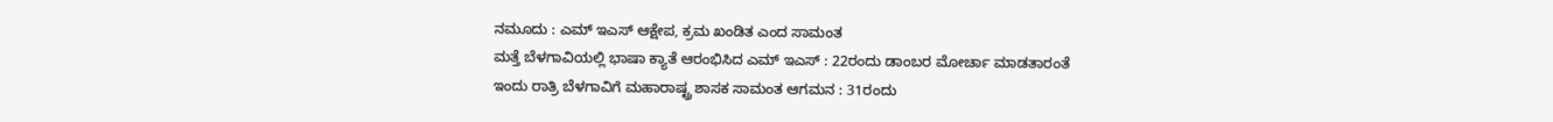ನಮೂದು : ಎಮ್ ಇಎಸ್ ಆಕ್ಷೇಪ, ಕ್ರಮ ಖಂಡಿತ ಎಂದ ಸಾಮಂತ
ಮತ್ತೆ ಬೆಳಗಾವಿಯಲ್ಲಿ ಭಾಷಾ ಕ್ಯಾತೆ ಆರಂಭಿಸಿದ ಎಮ್ ಇಎಸ್ : 22ರಂದು ಡಾಂಬರ ಮೋರ್ಚಾ ಮಾಡತಾರಂತೆ
ಇಂದು ರಾತ್ರಿ ಬೆಳಗಾವಿಗೆ ಮಹಾರಾಷ್ಟ್ರ ಶಾಸಕ ಸಾಮಂತ ಆಗಮನ : 31ರಂದು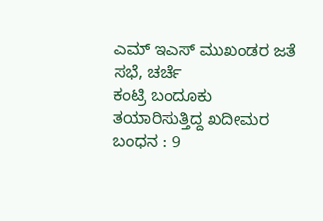ಎಮ್ ಇಎಸ್ ಮುಖಂಡರ ಜತೆ ಸಭೆ, ಚರ್ಚೆ
ಕಂಟ್ರಿ ಬಂದೂಕು ತಯಾರಿಸುತ್ತಿದ್ದ ಖದೀಮರ ಬಂಧನ : 9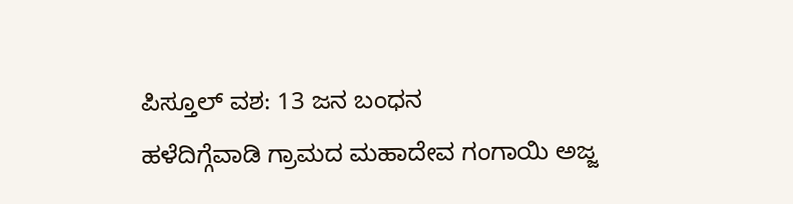ಪಿಸ್ತೂಲ್ ವಶ: 13 ಜನ ಬಂಧನ
ಹಳೆದಿಗ್ಗೆವಾಡಿ ಗ್ರಾಮದ ಮಹಾದೇವ ಗಂಗಾಯಿ ಅಜ್ಜ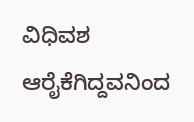ವಿಧಿವಶ
ಆರೈಕೆಗಿದ್ದವನಿಂದ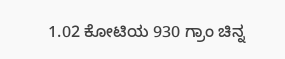1.02 ಕೋಟಿಯ 930 ಗ್ರಾಂ ಚಿನ್ನ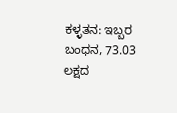ಕಳ್ಳತನ: ಇಬ್ಬರ ಬಂಧನ, 73.03 ಲಕ್ಷದ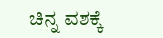ಚಿನ್ನ ವಶಕ್ಕೆ